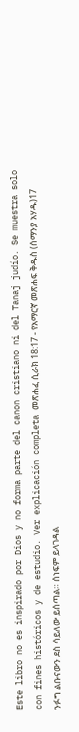Este libro no es inspirado por Dios y no forma parte del canon cristiano ni del Tanaj judío. Se muestra solo con fines históricos y de estudio. Ver explicación completa መጽሐፈ ሲራክ 18:17 - የአማርኛ መጽሐፍ ቅዱስ (ሰማንያ አሃዱ)17 ንፉግ ልቡናውን ደስ ሳይለው ይሰጣል። ሰነፍም ይላገዳል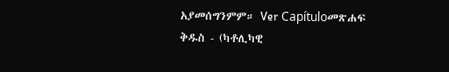አያመሰግንምም። Ver Capítuloመጽሐፍ ቅዱስ - (ካቶሊካዊ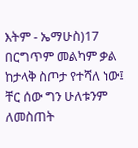እትም - ኤማሁስ)17 በርግጥም መልካም ቃል ከታላቅ ስጦታ የተሻለ ነው፤ ቸር ሰው ግን ሁለቱንም ለመስጠት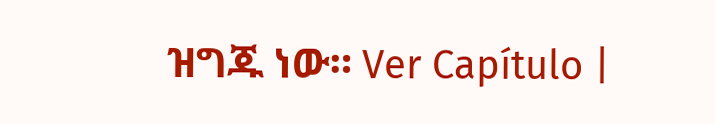ዝግጁ ነው። Ver Capítulo |